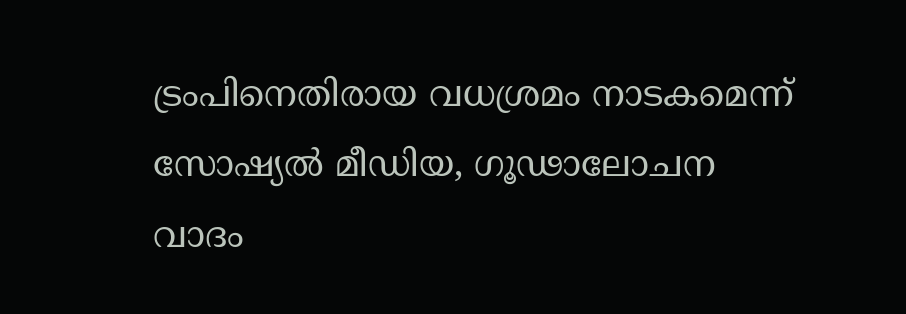ട്രംപിനെതിരായ വധശ്രമം നാടകമെന്ന് സോഷ്യൽ മീഡിയ, ഗൂഢാലോചന വാദം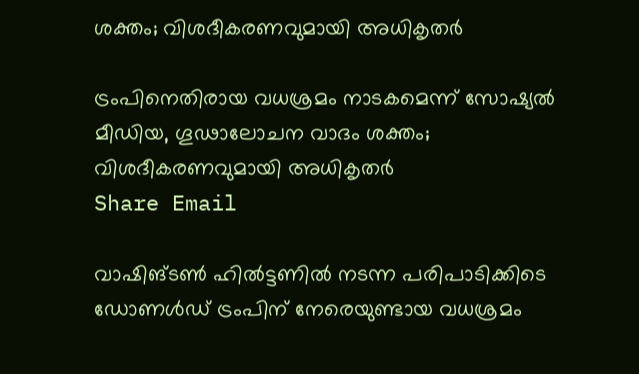ശക്തം; വിശദീകരണവുമായി അധികൃതർ

ട്രംപിനെതിരായ വധശ്രമം നാടകമെന്ന് സോഷ്യൽ മീഡിയ, ഗൂഢാലോചന വാദം ശക്തം; വിശദീകരണവുമായി അധികൃതർ
Share Email

വാഷിങ്ടൺ ഹിൽട്ടണിൽ നടന്ന പരിപാടിക്കിടെ ഡോണൾഡ് ട്രംപിന് നേരെയുണ്ടായ വധശ്രമം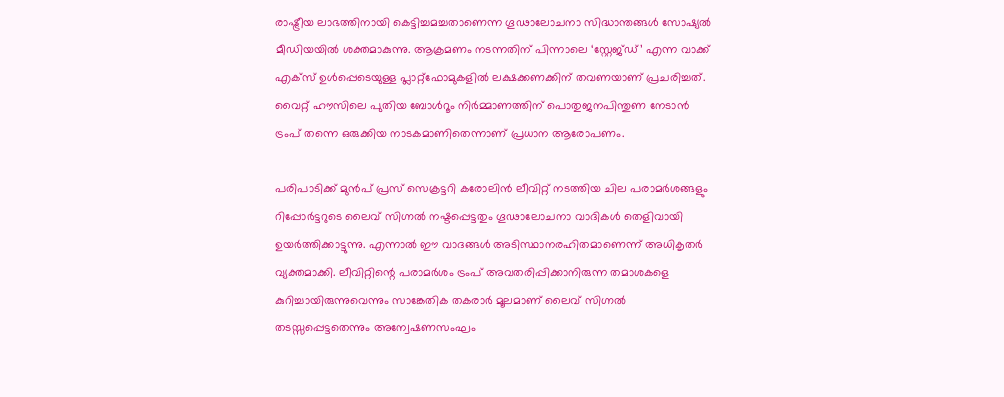രാഷ്ട്രീയ ലാഭത്തിനായി കെട്ടിച്ചമച്ചതാണെന്ന ഗൂഢാലോചനാ സിദ്ധാന്തങ്ങൾ സോഷ്യൽ മീഡിയയിൽ ശക്തമാകുന്നു. ആക്രമണം നടന്നതിന് പിന്നാലെ ‘സ്റ്റേജ്ഡ്’ എന്ന വാക്ക് എക്സ് ഉൾപ്പെടെയുള്ള പ്ലാറ്റ്‌ഫോമുകളിൽ ലക്ഷക്കണക്കിന് തവണയാണ് പ്രചരിച്ചത്. വൈറ്റ് ഹൗസിലെ പുതിയ ബോൾറൂം നിർമ്മാണത്തിന് പൊതുജനപിന്തുണ നേടാൻ ട്രംപ് തന്നെ ഒരുക്കിയ നാടകമാണിതെന്നാണ് പ്രധാന ആരോപണം.

പരിപാടിക്ക് മുൻപ് പ്രസ് സെക്രട്ടറി കരോലിൻ ലീവിറ്റ് നടത്തിയ ചില പരാമർശങ്ങളും റിപ്പോർട്ടറുടെ ലൈവ് സിഗ്നൽ നഷ്ടപ്പെട്ടതും ഗൂഢാലോചനാ വാദികൾ തെളിവായി ഉയർത്തിക്കാട്ടുന്നു. എന്നാൽ ഈ വാദങ്ങൾ അടിസ്ഥാനരഹിതമാണെന്ന് അധികൃതർ വ്യക്തമാക്കി. ലീവിറ്റിന്റെ പരാമർശം ട്രംപ് അവതരിപ്പിക്കാനിരുന്ന തമാശകളെ കുറിച്ചായിരുന്നുവെന്നും സാങ്കേതിക തകരാർ മൂലമാണ് ലൈവ് സിഗ്നൽ തടസ്സപ്പെട്ടതെന്നും അന്വേഷണസംഘം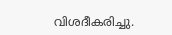വിശദീകരിച്ചു.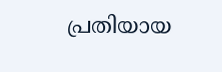പ്രതിയായ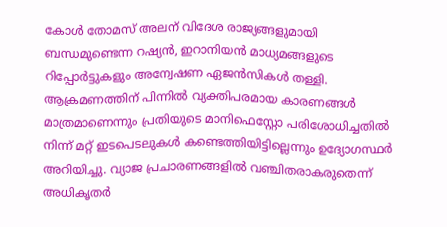കോൾ തോമസ് അലന് വിദേശ രാജ്യങ്ങളുമായി ബന്ധമുണ്ടെന്ന റഷ്യൻ, ഇറാനിയൻ മാധ്യമങ്ങളുടെ റിപ്പോർട്ടുകളും അന്വേഷണ ഏജൻസികൾ തള്ളി. ആക്രമണത്തിന് പിന്നിൽ വ്യക്തിപരമായ കാരണങ്ങൾ മാത്രമാണെന്നും പ്രതിയുടെ മാനിഫെസ്റ്റോ പരിശോധിച്ചതിൽ നിന്ന് മറ്റ് ഇടപെടലുകൾ കണ്ടെത്തിയിട്ടില്ലെന്നും ഉദ്യോഗസ്ഥർ അറിയിച്ചു. വ്യാജ പ്രചാരണങ്ങളിൽ വഞ്ചിതരാകരുതെന്ന് അധികൃതർ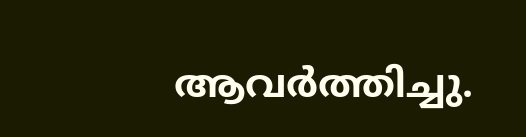ആവർത്തിച്ചു.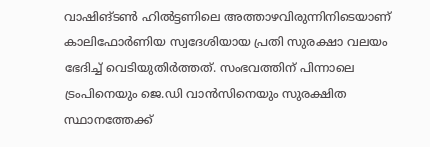വാഷിങ്ടൺ ഹിൽട്ടണിലെ അത്താഴവിരുന്നിനിടെയാണ് കാലിഫോർണിയ സ്വദേശിയായ പ്രതി സുരക്ഷാ വലയം ഭേദിച്ച് വെടിയുതിർത്തത്. സംഭവത്തിന് പിന്നാലെ ട്രംപിനെയും ജെ.ഡി വാൻസിനെയും സുരക്ഷിത സ്ഥാനത്തേക്ക്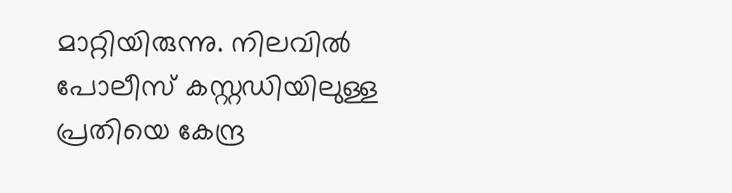മാറ്റിയിരുന്നു. നിലവിൽ പോലീസ് കസ്റ്റഡിയിലുള്ള പ്രതിയെ കേന്ദ്ര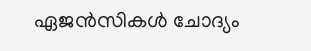ഏജൻസികൾ ചോദ്യം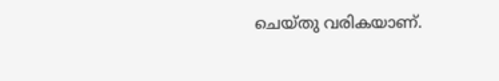ചെയ്തു വരികയാണ്.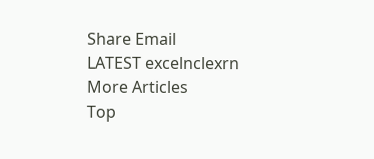Share Email
LATEST excelnclexrn
More Articles
Top